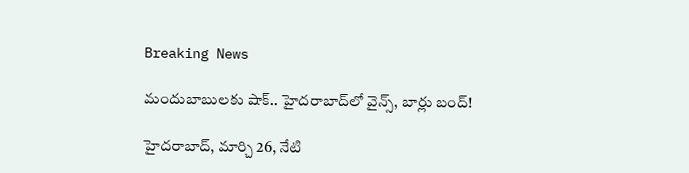Breaking News

మందుబాబులకు షాక్.. హైదరాబాద్‌లో వైన్స్, బార్లు బంద్!

హైదరాబాద్, మార్చి 26, నేటి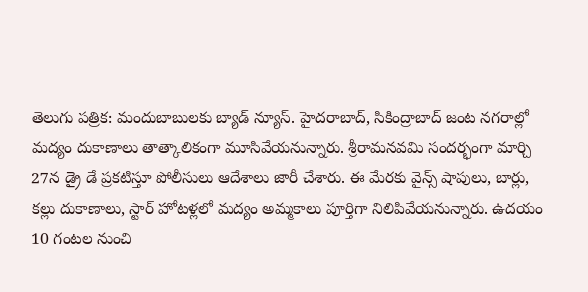తెలుగు పత్రిక: మందుబాబులకు బ్యాడ్ న్యూస్. హైదరాబాద్, సికింద్రాబాద్ జంట నగరాల్లో మద్యం దుకాణాలు తాత్కాలికంగా మూసివేయనున్నారు. శ్రీరామనవమి సందర్భంగా మార్చి 27న డ్రై డే ప్రకటిస్తూ పోలీసులు ఆదేశాలు జారీ చేశారు. ఈ మేరకు వైన్స్ షాపులు, బార్లు, కల్లు దుకాణాలు, స్టార్ హోటళ్లలో మద్యం అమ్మకాలు పూర్తిగా నిలిపివేయనున్నారు. ఉదయం 10 గంటల నుంచి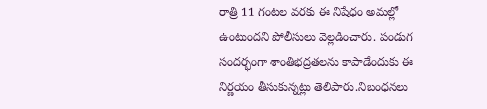రాత్రి 11 గంటల వరకు ఈ నిషేధం అమల్లో ఉంటుందని పోలీసులు వెల్లడించారు. పండుగ సందర్భంగా శాంతిభద్రతలను కాపాడేందుకు ఈ నిర్ణయం తీసుకున్నట్లు తెలిపారు.నిబంధనలు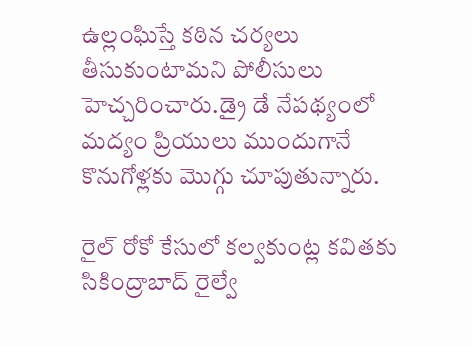ఉల్లంఘిస్తే కఠిన చర్యలు తీసుకుంటామని పోలీసులు హెచ్చరించారు.డ్రై డే నేపథ్యంలో మద్యం ప్రియులు ముందుగానే కొనుగోళ్లకు మొగ్గు చూపుతున్నారు.

రైల్ రోకో కేసులో కల్వకుంట్ల కవితకు సికింద్రాబాద్ రైల్వే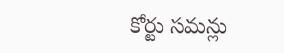కోర్టు సమన్లు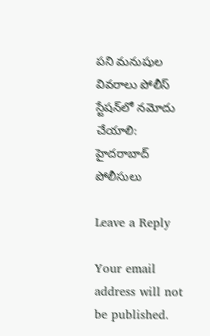పని మనుషుల వివరాలు పోలీస్ స్టేషన్‌లో నమోదు చేయాలి: హైదరాబాద్ పోలీసులు

Leave a Reply

Your email address will not be published.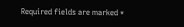Required fields are marked *